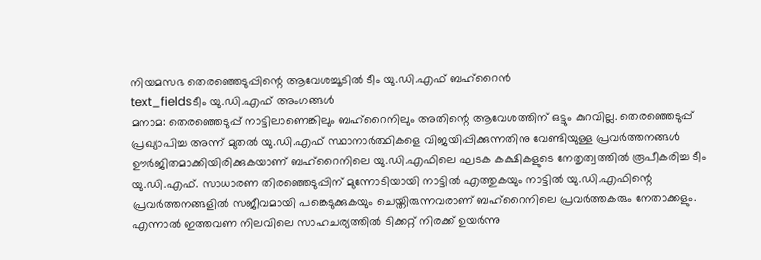നിയമസഭ തെരഞ്ഞെടുപ്പിന്റെ ആവേശച്ചൂടിൽ ടീം യു.ഡി.എഫ് ബഹ്റൈൻ
text_fieldsടീം യു.ഡി.എഫ് അംഗങ്ങൾ
മനാമ: തെരഞ്ഞെടുപ്പ് നാട്ടിലാണെങ്കിലും ബഹ്റൈനിലും അതിന്റെ ആവേശത്തിന് ഒട്ടും കുറവില്ല. തെരഞ്ഞെടുപ്പ് പ്രഖ്യാപിച്ച അന്ന് മുതൽ യു.ഡി.എഫ് സ്ഥാനാർത്ഥികളെ വിജയിപ്പിക്കുന്നതിനു വേണ്ടിയുള്ള പ്രവർത്തനങ്ങൾ ഊർജിതമാക്കിയിരിക്കുകയാണ് ബഹ്റൈനിലെ യു.ഡി.എഫിലെ ഘടക കക്ഷികളുടെ നേതൃത്വത്തിൽ രൂപീകരിച്ച ടീം യു.ഡി.എഫ്. സാധാരണ തിരഞ്ഞെടുപ്പിന് മുന്നോടിയായി നാട്ടിൽ എത്തുകയും നാട്ടിൽ യു.ഡി.എഫിന്റെ പ്രവർത്തനങ്ങളിൽ സജീവമായി പങ്കെടുക്കുകയും ചെയ്തിരുന്നവരാണ് ബഹ്റൈനിലെ പ്രവർത്തകരും നേതാക്കളും.
എന്നാൽ ഇത്തവണ നിലവിലെ സാഹചര്യത്തിൽ ടിക്കറ്റ് നിരക്ക് ഉയർന്നു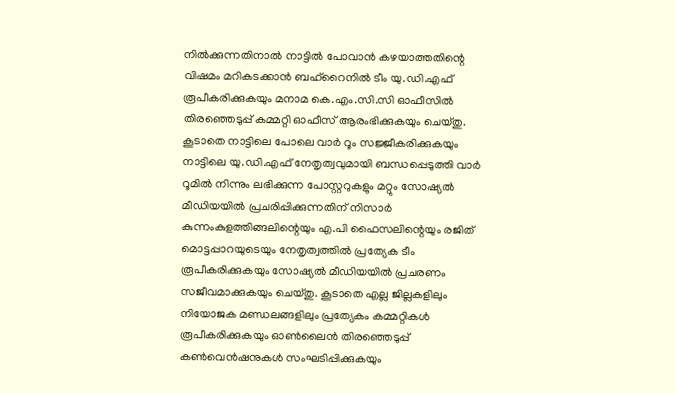നിൽക്കുന്നതിനാൽ നാട്ടിൽ പോവാൻ കഴയാത്തതിന്റെ വിഷമം മറികടക്കാൻ ബഹ്റൈനിൽ ടീം യു.ഡി.എഫ് രൂപീകരിക്കുകയും മനാമ കെ.എം.സി.സി ഓഫീസിൽ തിരഞ്ഞെടുപ്പ് കമ്മറ്റി ഓഫീസ് ആരംഭിക്കുകയും ചെയ്തു. കൂടാതെ നാട്ടിലെ പോലെ വാർ റൂം സജ്ജീകരിക്കുകയും നാട്ടിലെ യു.ഡി.എഫ് നേതൃത്വവുമായി ബന്ധപ്പെടുത്തി വാർ റൂമിൽ നിന്നും ലഭിക്കുന്ന പോസ്റ്ററുകളും മറ്റും സോഷ്യൽ മീഡിയയിൽ പ്രചരിപ്പിക്കുന്നതിന് നിസാർ കുന്നംകുളത്തിങ്ങലിന്റെയും എ.പി ഫൈസലിന്റെയും രജിത് മൊട്ടപ്പാറയുടെയും നേതൃത്വത്തിൽ പ്രത്യേക ടീം രൂപീകരിക്കുകയും സോഷ്യൽ മീഡിയയിൽ പ്രചരണം സജീവമാക്കുകയും ചെയ്തു. കൂടാതെ എല്ല ജില്ലകളിലും നിയോജക മണ്ഡലങ്ങളിലും പ്രത്യേകം കമ്മറ്റികൾ രൂപീകരിക്കുകയും ഓൺലൈൻ തിരഞ്ഞെടുപ്പ് കൺവെൻഷനുകൾ സംഘടിപ്പിക്കുകയും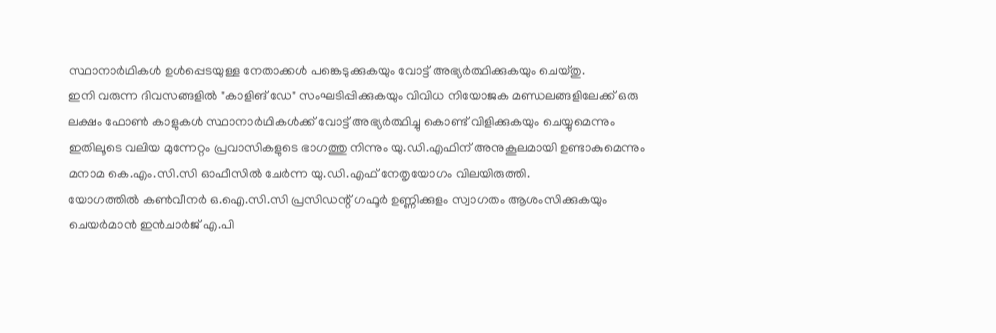സ്ഥാനാർഥികൾ ഉൾപ്പെടയുള്ള നേതാക്കൾ പങ്കെടുക്കുകയും വോട്ട് അഭ്യർത്ഥിക്കുകയും ചെയ്തു.
ഇനി വരുന്ന ദിവസങ്ങളിൽ "കാളിങ് ഡേ" സംഘടിപ്പിക്കുകയും വിവിധ നിയോജക മണ്ഡലങ്ങളിലേക്ക് ഒരു ലക്ഷം ഫോൺ കാളുകൾ സ്ഥാനാർഥികൾക്ക് വോട്ട് അഭ്യർത്ഥിച്ചു കൊണ്ട് വിളിക്കുകയും ചെയ്യുമെന്നും ഇതിലൂടെ വലിയ മുന്നേറ്റം പ്രവാസികളുടെ ഭാഗത്തു നിന്നും യു.ഡി.എഫിന് അനുകൂലമായി ഉണ്ടാകുമെന്നും മനാമ കെ.എം.സി.സി ഓഫീസിൽ ചേർന്ന യു.ഡി.എഫ് നേതൃയോഗം വിലയിരുത്തി.
യോഗത്തിൽ കൺവീനർ ഒ.ഐ.സി.സി പ്രസിഡന്റ് ഗഫൂർ ഉണ്ണിക്കുളം സ്വാഗതം ആശംസിക്കുകയും ചെയർമാൻ ഇൻചാർജ് എ.പി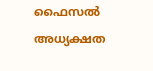ഫൈസൽ അധ്യക്ഷത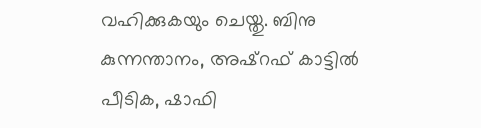വഹിക്കുകയും ചെയ്തു. ബിനു കുന്നന്താനം, അഷ്റഫ് കാട്ടിൽ പീടിക, ഷാഫി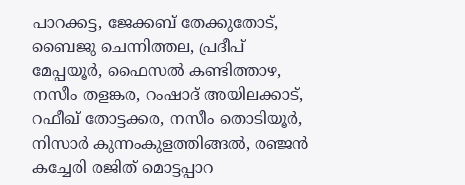പാറക്കട്ട, ജേക്കബ് തേക്കുതോട്, ബൈജു ചെന്നിത്തല, പ്രദീപ് മേപ്പയൂർ, ഫൈസൽ കണ്ടിത്താഴ, നസീം തളങ്കര, റംഷാദ് അയിലക്കാട്, റഫീഖ് തോട്ടക്കര, നസീം തൊടിയൂർ, നിസാർ കുന്നംകുളത്തിങ്ങൽ, രഞ്ജൻ കച്ചേരി രജിത് മൊട്ടപ്പാറ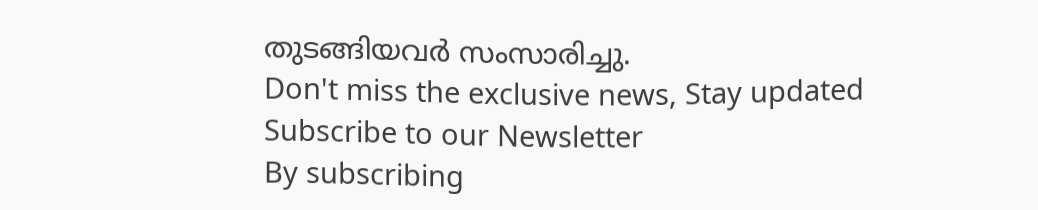തുടങ്ങിയവർ സംസാരിച്ചു.
Don't miss the exclusive news, Stay updated
Subscribe to our Newsletter
By subscribing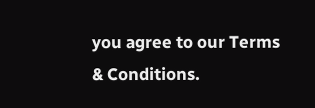you agree to our Terms & Conditions.